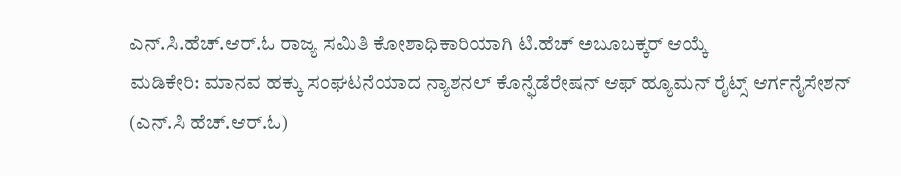ಎನ್.ಸಿ.ಹೆಚ್.ಆರ್.ಓ ರಾಜ್ಯ ಸಮಿತಿ ಕೋಶಾಧಿಕಾರಿಯಾಗಿ ಟಿ.ಹೆಚ್ ಅಬೂಬಕ್ಕರ್ ಆಯ್ಕೆ
ಮಡಿಕೇರಿ: ಮಾನವ ಹಕ್ಕು ಸಂಘಟನೆಯಾದ ನ್ಯಾಶನಲ್ ಕೊನ್ಫೆಡೆರೇಷನ್ ಆಫ್ ಹ್ಯೂಮನ್ ರೈಟ್ಸ್ ಆರ್ಗನೈಸೇಶನ್ (ಎನ್.ಸಿ ಹೆಚ್.ಆರ್.ಓ)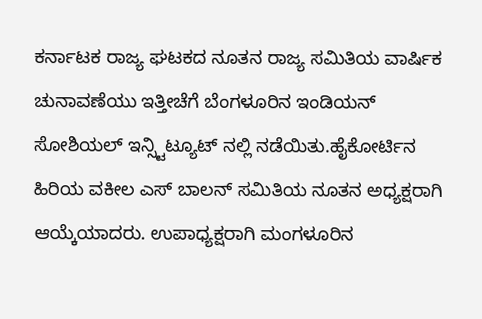ಕರ್ನಾಟಕ ರಾಜ್ಯ ಘಟಕದ ನೂತನ ರಾಜ್ಯ ಸಮಿತಿಯ ವಾರ್ಷಿಕ ಚುನಾವಣೆಯು ಇತ್ತೀಚೆಗೆ ಬೆಂಗಳೂರಿನ ಇಂಡಿಯನ್ ಸೋಶಿಯಲ್ ಇನ್ಸ್ಟಿಟ್ಯೂಟ್ ನಲ್ಲಿ ನಡೆಯಿತು.ಹೈಕೋರ್ಟಿನ ಹಿರಿಯ ವಕೀಲ ಎಸ್ ಬಾಲನ್ ಸಮಿತಿಯ ನೂತನ ಅಧ್ಯಕ್ಷರಾಗಿ ಆಯ್ಕೆಯಾದರು. ಉಪಾಧ್ಯಕ್ಷರಾಗಿ ಮಂಗಳೂರಿನ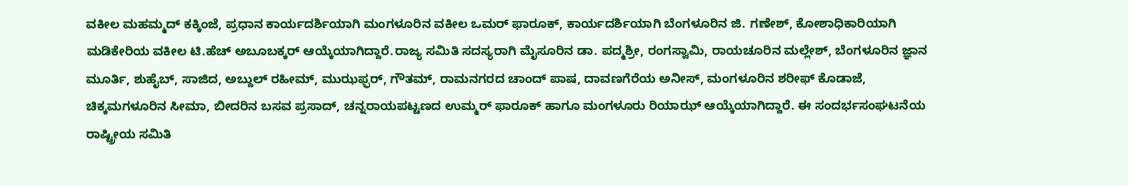ವಕೀಲ ಮಹಮ್ಮದ್ ಕಕ್ಕಿಂಜೆ, ಪ್ರಧಾನ ಕಾರ್ಯದರ್ಶಿಯಾಗಿ ಮಂಗಳೂರಿನ ವಕೀಲ ಒಮರ್ ಫಾರೂಕ್, ಕಾರ್ಯದರ್ಶಿಯಾಗಿ ಬೆಂಗಳೂರಿನ ಜಿ. ಗಣೇಶ್, ಕೋಶಾಧಿಕಾರಿಯಾಗಿ ಮಡಿಕೇರಿಯ ವಕೀಲ ಟಿ.ಹೆಚ್ ಅಬೂಬಕ್ಕರ್ ಆಯ್ಕೆಯಾಗಿದ್ದಾರೆ.ರಾಜ್ಯ ಸಮಿತಿ ಸದಸ್ಯರಾಗಿ ಮೈಸೂರಿನ ಡಾ. ಪದ್ಮಶ್ರೀ, ರಂಗಸ್ವಾಮಿ, ರಾಯಚೂರಿನ ಮಲ್ಲೇಶ್, ಬೆಂಗಳೂರಿನ ಜ್ಞಾನ ಮೂರ್ತಿ, ಶುಹೈಬ್, ಸಾಜಿದ, ಅಬ್ದುಲ್ ರಹೀಮ್, ಮುಝಫ್ಫರ್, ಗೌತಮ್, ರಾಮನಗರದ ಚಾಂದ್ ಪಾಷ, ದಾವಣಗೆರೆಯ ಅನೀಸ್, ಮಂಗಳೂರಿನ ಶರೀಫ್ ಕೊಡಾಜೆ, ಚಿಕ್ಕಮಗಳೂರಿನ ಸೀಮಾ, ಬೀದರಿನ ಬಸವ ಪ್ರಸಾದ್, ಚನ್ನರಾಯಪಟ್ಟಣದ ಉಮ್ಮರ್ ಫಾರೂಕ್ ಹಾಗೂ ಮಂಗಳೂರು ರಿಯಾಝ್ ಆಯ್ಕೆಯಾಗಿದ್ದಾರೆ. ಈ ಸಂದರ್ಭಸಂಘಟನೆಯ ರಾಷ್ಟ್ರೀಯ ಸಮಿತಿ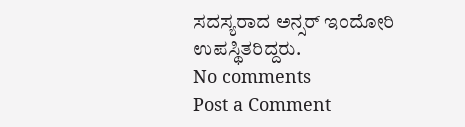ಸದಸ್ಯರಾದ ಅನ್ಸರ್ ಇಂದೋರಿ ಉಪಸ್ಥಿತರಿದ್ದರು.
No comments
Post a Comment